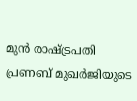മുന്‍ രാഷ്ട്രപതി പ്രണബ് മുഖര്‍ജിയുടെ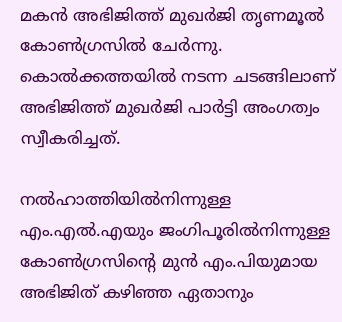മകന്‍ അഭിജിത്ത് മുഖര്‍ജി തൃണമൂല്‍ കോണ്‍ഗ്രസില്‍ ചേര്‍ന്നു. കൊല്‍ക്കത്തയില്‍ നടന്ന ചടങ്ങിലാണ് അഭിജിത്ത് മുഖര്‍ജി പാര്‍ട്ടി അംഗത്വം സ്വീകരിച്ചത്.

നല്‍ഹാത്തിയില്‍നിന്നുള്ള എം.എല്‍.എയും ജംഗിപൂരില്‍നിന്നുള്ള കോണ്‍ഗ്രസിന്റെ മുന്‍ എം.പിയുമായ അഭിജിത് കഴിഞ്ഞ ഏതാനും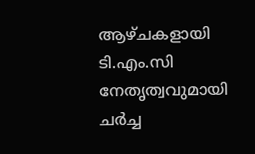ആഴ്ചകളായി ടി.എം.സി നേതൃത്വവുമായി ചര്‍ച്ച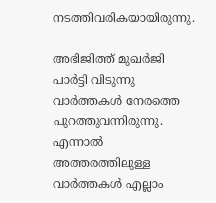നടത്തിവരികയായിരുന്നു.

അഭിജിത്ത് മുഖര്‍ജി പാര്‍ട്ടി വിടുന്നു വാര്‍ത്തകള്‍ നേരത്തെ പുറത്തുവന്നിരുന്നു. എന്നാല്‍ അത്തരത്തിലുള്ള വാര്‍ത്തകള്‍ എല്ലാം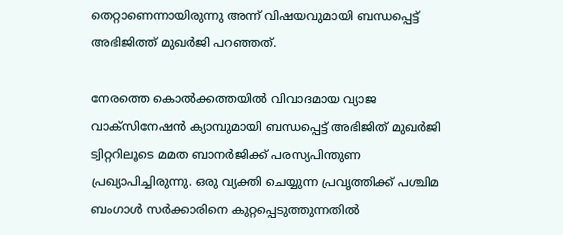തെറ്റാണെന്നായിരുന്നു അന്ന് വിഷയവുമായി ബന്ധപ്പെട്ട് അഭിജിത്ത് മുഖര്‍ജി പറഞ്ഞത്.

നേരത്തെ കൊല്‍ക്കത്തയില്‍ വിവാദമായ വ്യാജ വാക്‌സിനേഷന്‍ ക്യാമ്പുമായി ബന്ധപ്പെട്ട് അഭിജിത് മുഖര്‍ജി ട്വിറ്ററിലൂടെ മമത ബാനര്‍ജിക്ക് പരസ്യപിന്തുണ പ്രഖ്യാപിച്ചിരുന്നു. ഒരു വ്യക്തി ചെയ്യുന്ന പ്രവൃത്തിക്ക് പശ്ചിമ ബംഗാള്‍ സര്‍ക്കാരിനെ കുറ്റപ്പെടുത്തുന്നതില്‍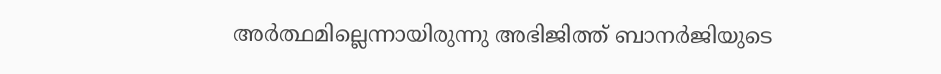അര്‍ത്ഥമില്ലെന്നായിരുന്നു അഭിജിത്ത് ബാനര്‍ജിയുടെ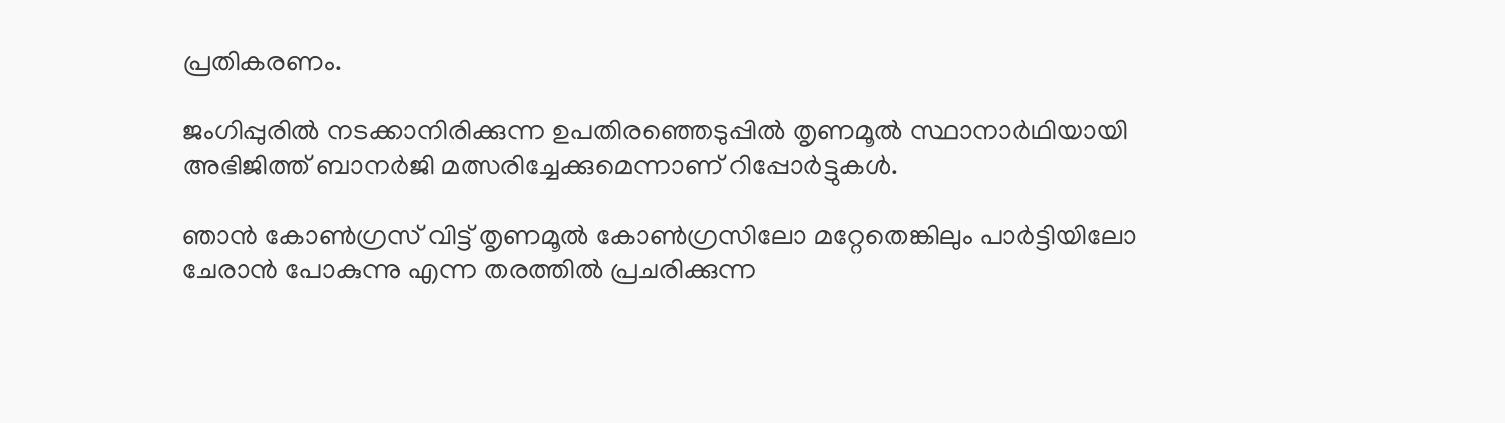പ്രതികരണം.

ജംഗിപ്പുരില്‍ നടക്കാനിരിക്കുന്ന ഉപതിരഞ്ഞെടുപ്പില്‍ തൃണമൂല്‍ സ്ഥാനാര്‍ഥിയായി അഭിജിത്ത് ബാനര്‍ജി മത്സരിച്ചേക്കുമെന്നാണ് റിപ്പോര്‍ട്ടുകള്‍.

ഞാന്‍ കോണ്‍ഗ്രസ് വിട്ട് തൃണമൂല്‍ കോണ്‍ഗ്രസിലോ മറ്റേതെങ്കിലും പാര്‍ട്ടിയിലോ ചേരാന്‍ പോകുന്നു എന്ന തരത്തില്‍ പ്രചരിക്കുന്ന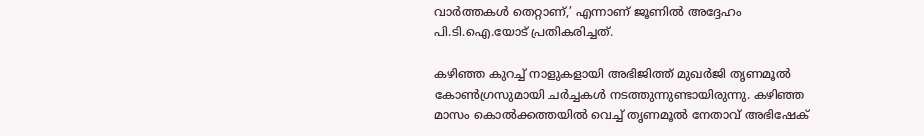വാര്‍ത്തകള്‍ തെറ്റാണ്,’ എന്നാണ് ജൂണില്‍ അദ്ദേഹം പി.ടി.ഐ.യോട് പ്രതികരിച്ചത്.

കഴിഞ്ഞ കുറച്ച് നാളുകളായി അഭിജിത്ത് മുഖര്‍ജി തൃണമൂല്‍ കോണ്‍ഗ്രസുമായി ചര്‍ച്ചകള്‍ നടത്തുന്നുണ്ടായിരുന്നു. കഴിഞ്ഞ മാസം കൊല്‍ക്കത്തയില്‍ വെച്ച് തൃണമൂല്‍ നേതാവ് അഭിഷേക്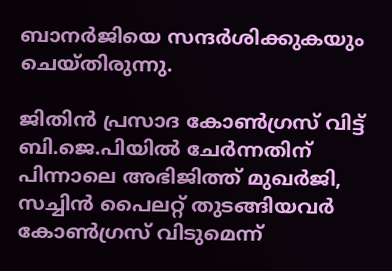ബാനര്‍ജിയെ സന്ദര്‍ശിക്കുകയും ചെയ്തിരുന്നു.

ജിതിന്‍ പ്രസാദ കോണ്‍ഗ്രസ് വിട്ട് ബി.ജെ.പിയില്‍ ചേര്‍ന്നതിന് പിന്നാലെ അഭിജിത്ത് മുഖര്‍ജി, സച്ചിന്‍ പൈലറ്റ് തുടങ്ങിയവര്‍ കോണ്‍ഗ്രസ് വിടുമെന്ന്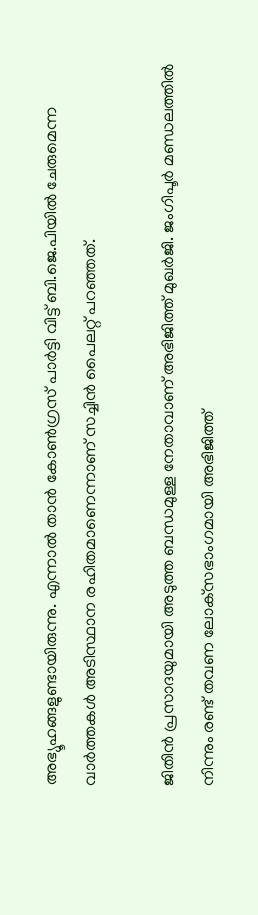അഭ്യൂഹങ്ങളുണ്ടായിരുന്നു. എന്നാല്‍ താന്‍ കോണ്‍ഗ്രസ് പാര്‍ട്ടി വിട്ട് ബി.ജെ.പിയില്‍ ചേരുമെന്ന വാര്‍ത്തകള്‍ അടിസ്ഥാന രഹിതമാണെന്നാണ് സച്ചിന്‍ പൈലറ്റ് പറഞ്ഞത്.

ജിതിന്‍ പ്രസാദയുമായി അടുത്ത ബന്ധമുള്ള നേതാവാണ് അഭിജിത്ത് മുഖര്‍ജി. ജംഗിപൂര്‍ മണ്ഡലത്തില്‍ നിന്നും രണ്ട് തവണ ലോക്‌സഭാംഗമായി അഭിജിത്ത്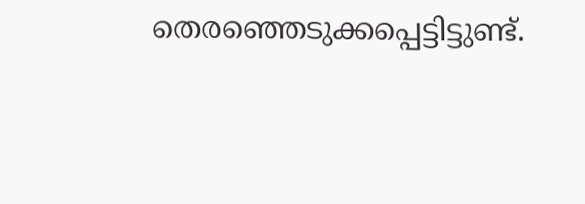തെരഞ്ഞെടുക്കപ്പെട്ടിട്ടുണ്ട്.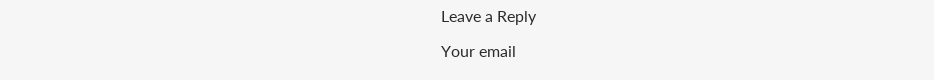Leave a Reply

Your email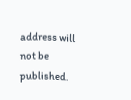address will not be published.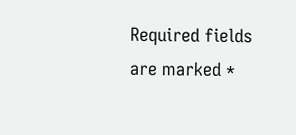Required fields are marked *